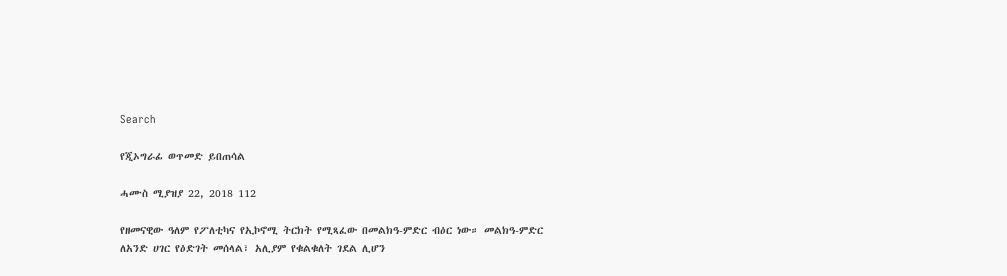Search

የጂኦግራፊ ወጥመድ ይበጠሳል

ሓሙስ ሚያዝያ 22, 2018 112

የዘመናዊው ዓለም የፖለቲካና የኢኮኖሚ ትርክት የሚጻፈው በመልክዓ-ምድር ብዕር ነው። መልክዓ-ምድር ለአንድ ሀገር የዕድገት መሰላል፣ አሊያም የቁልቁለት ገደል ሊሆን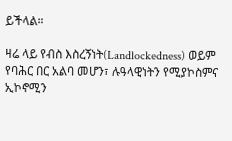ይችላል።

ዛሬ ላይ የብስ እስረኝነት(Landlockedness) ወይም የባሕር በር አልባ መሆን፣ ሉዓላዊነትን የሚያኮስምና ኢኮኖሚን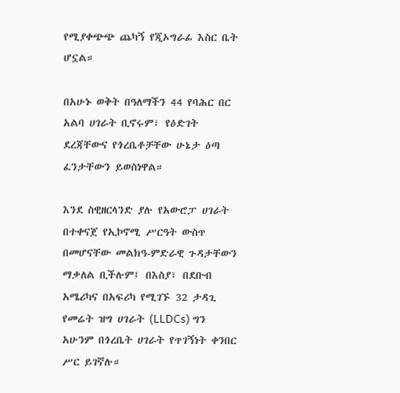የሚያቀጭጭ ጨካኝ የጂኦግራፊ እስር ቤት ሆኗል።

በአሁኑ ወቅት በዓለማችን 44 የባሕር በር አልባ ሀገራት ቢኖሩም፣ የዕድገት ደረጃቸውና የጎረቤቶቻቸው ሁኔታ ዕጣ ፈንታቸውን ይወስነዋል።

እንደ ስዊዘርላንድ ያሉ የአውሮፓ ሀገራት በተቀናጀ የኢኮኖሚ ሥርዓት ውስጥ በመሆናቸው መልክዓ-ምድራዊ ጉዳታቸውን ማቃለል ቢችሉም፤ በእስያ፣ በደቡብ አሜሪካና በአፍሪካ የሚገኙ 32 ታዳጊ የመሬት ዝግ ሀገራት (LLDCs) ግን አሁንም በጎረቤት ሀገራት የጥገኝነት ቀንበር ሥር ይገኛሉ።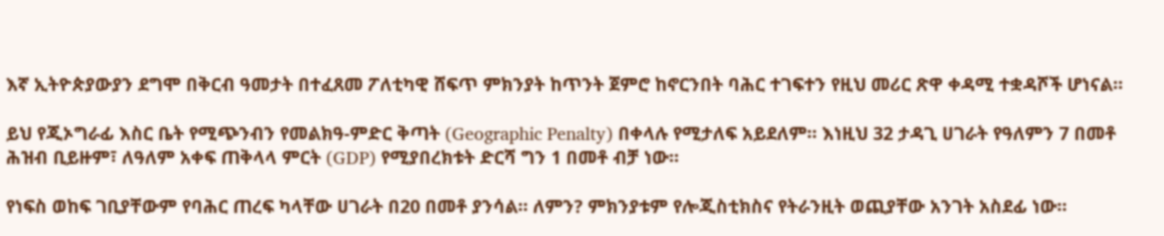እኛ ኢትዮጵያውያን ደግሞ በቅርብ ዓመታት በተፈጸመ ፖለቲካዊ ሸፍጥ ምክንያት ከጥንት ጀምሮ ከኖርንበት ባሕር ተገፍተን የዚህ መሪር ጽዋ ቀዳሚ ተቋዳሾች ሆነናል።

ይህ የጂኦግራፊ እስር ቤት የሚጭንብን የመልክዓ-ምድር ቅጣት (Geographic Penalty) በቀላሉ የሚታለፍ አይደለም። እነዚህ 32 ታዳጊ ሀገራት የዓለምን 7 በመቶ ሕዝብ ቢይዙም፣ ለዓለም አቀፍ ጠቅላላ ምርት (GDP) የሚያበረክቱት ድርሻ ግን 1 በመቶ ብቻ ነው።

የነፍስ ወከፍ ገቢያቸውም የባሕር ጠረፍ ካላቸው ሀገራት በ20 በመቶ ያንሳል። ለምን? ምክንያቱም የሎጂስቲክስና የትራንዚት ወጪያቸው አንገት አስደፊ ነው።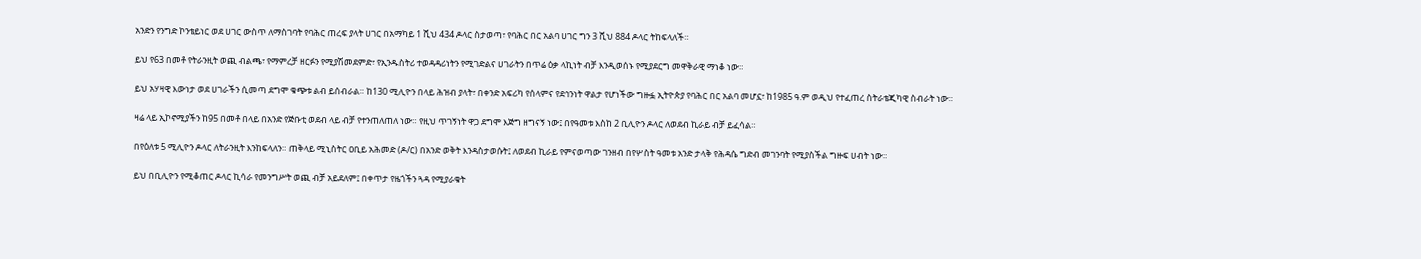አንድን የንግድ ኮንቴይነር ወደ ሀገር ውስጥ ለማስገባት የባሕር ጠረፍ ያላት ሀገር በአማካይ 1 ሺህ 434 ዶላር ስታወጣ፣ የባሕር በር አልባ ሀገር ግን 3 ሺህ 884 ዶላር ትከፍላለች።

ይህ የ63 በመቶ የትራንዚት ወጪ ብልጫ፣ የማምረቻ ዘርፉን የሚያሽመደምድ፣ የኢንዱስትሪ ተወዳዳሪነትን የሚገድልና ሀገራትን በጥሬ ዕቃ ላኪነት ብቻ እንዲወሰኑ የሚያደርግ መዋቅራዊ ማነቆ ነው።

ይህ አሃዛዊ እውነታ ወደ ሀገራችን ሲመጣ ደግሞ ቁጭቱ ልብ ይሰብራል። ከ130 ሚሊዮን በላይ ሕዝብ ያላት፣ በቀንድ አፍሪካ የሰላምና የደኅንነት ዋልታ የሆነችው ግዙፏ ኢትዮጵያ የባሕር በር አልባ መሆኗ፣ ከ1985 ዓ.ም ወዲህ የተፈጠረ ስትራቴጂካዊ ስብራት ነው።

ዛሬ ላይ ኢኮኖሚያችን ከ95 በመቶ በላይ በአንድ የጅቡቲ ወደብ ላይ ብቻ የተንጠለጠለ ነው። የዚህ ጥገኝነት ዋጋ ደግሞ እጅግ ዘግናኝ ነው፤ በየዓመቱ እስከ 2 ቢሊዮን ዶላር ለወደብ ኪራይ ብቻ ይፈሳል።

በየዕለቱ 5 ሚሊዮን ዶላር ለትራንዚት እንከፍላለን። ጠቅላይ ሚኒስትር ዐቢይ አሕመድ (ዶ/ር) በአንድ ወቅት እንዳስታወሱት፤ ለወደብ ኪራይ የምናወጣው ገንዘብ በየሦስት ዓመቱ አንድ ታላቅ የሕዳሴ ግድብ መገንባት የሚያስችል ግዙፍ ሀብት ነው።

ይህ በቢሊዮን የሚቆጠር ዶላር ኪሳራ የመንግሥት ወጪ ብቻ አይደለም፤ በቀጥታ የዜጎችን ጓዳ የሚያራቁት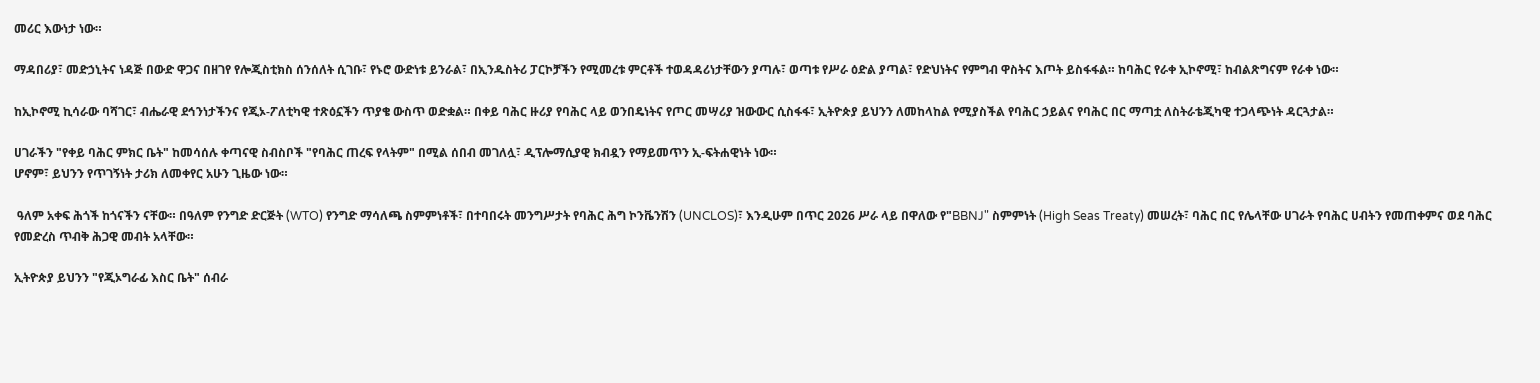መሪር እውነታ ነው።

ማዳበሪያ፣ መድኃኒትና ነዳጅ በውድ ዋጋና በዘገየ የሎጂስቲክስ ሰንሰለት ሲገቡ፣ የኑሮ ውድነቱ ይንራል፣ በኢንዱስትሪ ፓርኮቻችን የሚመረቱ ምርቶች ተወዳዳሪነታቸውን ያጣሉ፣ ወጣቱ የሥራ ዕድል ያጣል፣ የድህነትና የምግብ ዋስትና እጦት ይስፋፋል። ከባሕር የራቀ ኢኮኖሚ፣ ከብልጽግናም የራቀ ነው።

ከኢኮኖሚ ኪሳራው ባሻገር፣ ብሔራዊ ደኅንነታችንና የጂኦ-ፖለቲካዊ ተጽዕኗችን ጥያቄ ውስጥ ወድቋል። በቀይ ባሕር ዙሪያ የባሕር ላይ ወንበዴነትና የጦር መሣሪያ ዝውውር ሲስፋፋ፣ ኢትዮጵያ ይህንን ለመከላከል የሚያስችል የባሕር ኃይልና የባሕር በር ማጣቷ ለስትራቴጂካዊ ተጋላጭነት ዳርጓታል።

ሀገራችን "የቀይ ባሕር ምክር ቤት" ከመሳሰሉ ቀጣናዊ ስብስቦች "የባሕር ጠረፍ የላትም" በሚል ሰበብ መገለሏ፣ ዲፕሎማሲያዊ ክብዷን የማይመጥን ኢ-ፍትሐዊነት ነው።
ሆኖም፣ ይህንን የጥገኝነት ታሪክ ለመቀየር አሁን ጊዜው ነው።

 ዓለም አቀፍ ሕጎች ከጎናችን ናቸው። በዓለም የንግድ ድርጅት (WTO) የንግድ ማሳለጫ ስምምነቶች፣ በተባበሩት መንግሥታት የባሕር ሕግ ኮንቬንሽን (UNCLOS)፣ እንዲሁም በጥር 2026 ሥራ ላይ በዋለው የ"BBNJ" ስምምነት (High Seas Treaty) መሠረት፣ ባሕር በር የሌላቸው ሀገራት የባሕር ሀብትን የመጠቀምና ወደ ባሕር የመድረስ ጥብቅ ሕጋዊ መብት አላቸው።

ኢትዮጵያ ይህንን "የጂኦግራፊ እስር ቤት" ሰብራ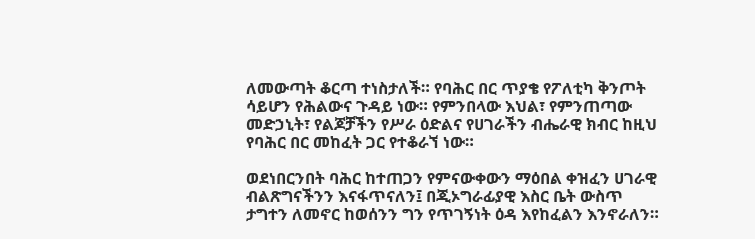ለመውጣት ቆርጣ ተነስታለች። የባሕር በር ጥያቄ የፖለቲካ ቅንጦት ሳይሆን የሕልውና ጉዳይ ነው። የምንበላው እህል፣ የምንጠጣው መድኃኒት፣ የልጆቻችን የሥራ ዕድልና የሀገራችን ብሔራዊ ክብር ከዚህ የባሕር በር መከፈት ጋር የተቆራኘ ነው።

ወደነበርንበት ባሕር ከተጠጋን የምናውቀውን ማዕበል ቀዝፈን ሀገራዊ ብልጽግናችንን እናፋጥናለን፤ በጂኦግራፊያዊ እስር ቤት ውስጥ ታግተን ለመኖር ከወሰንን ግን የጥገኝነት ዕዳ እየከፈልን እንኖራለን።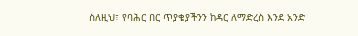ስለዚህ፣ የባሕር በር ጥያቄያችንን ከዳር ለማድረስ እንደ አንድ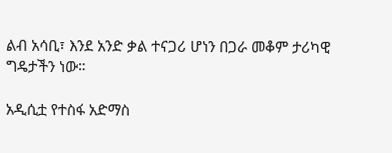ልብ አሳቢ፣ እንደ አንድ ቃል ተናጋሪ ሆነን በጋራ መቆም ታሪካዊ ግዴታችን ነው።

አዲሲቷ የተስፋ አድማስ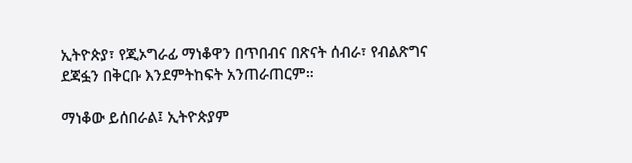ኢትዮጵያ፣ የጂኦግራፊ ማነቆዋን በጥበብና በጽናት ሰብራ፣ የብልጽግና ደጃፏን በቅርቡ እንደምትከፍት አንጠራጠርም።

ማነቆው ይሰበራል፤ ኢትዮጵያም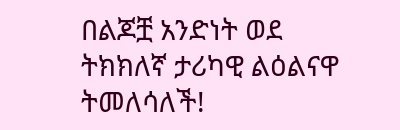በልጆቿ አንድነት ወደ ትክክለኛ ታሪካዊ ልዕልናዋ ትመለሳለች!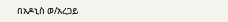በአዶኒስ ወ/አረጋይ